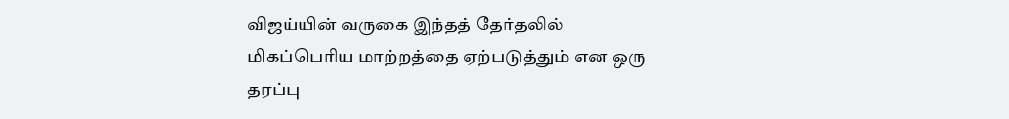விஜய்யின் வருகை இந்தத் தேர்தலில் மிகப்பெரிய மாற்றத்தை ஏற்படுத்தும் என ஒரு தரப்பு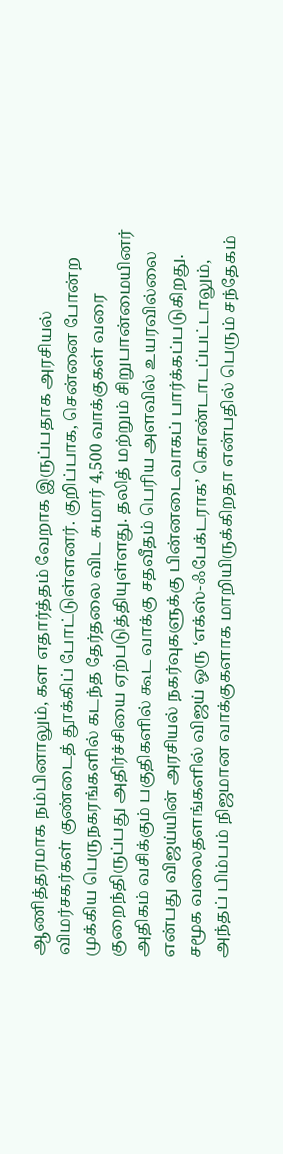ஆணித்தரமாக நம்பினாலும், கள எதார்த்தம் வேறாக இருப்பதாக அரசியல் விமர்சகர்கள் குண்டைத் தூக்கிப் போட்டுள்ளனர். குறிப்பாக, சென்னை போன்ற முக்கிய பெருநகரங்களில் கடந்த தேர்தலை விட சுமார் 4,500 வாக்குகள் வரை குறைந்திருப்பது அதிர்ச்சியை ஏற்படுத்தியுள்ளது. தலித் மற்றும் சிறுபான்மையினர் அதிகம் வசிக்கும் பகுதிகளில் கூட வாக்கு சதவீதம் பெரிய அளவில் உயரவில்லை என்பது விஜய்யின் அரசியல் நகர்வுகளுக்கு பின்னடைவாகப் பார்க்கப்படுகிறது.
சமூக வலைதளங்களில் விஜய் ஒரு ‘எக்ஸ்-ஃபேக்டராக’ கொண்டாடப்பட்டாலும், அந்தப் பிம்பம் நிஜமான வாக்குகளாக மாறியிருக்கிறதா என்பதில் பெரும் சந்தேகம்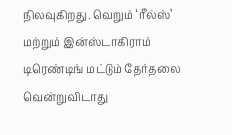நிலவுகிறது. வெறும் ‘ரீல்ஸ்’ மற்றும் இன்ஸ்டாகிராம் டிரெண்டிங் மட்டும் தேர்தலை வென்றுவிடாது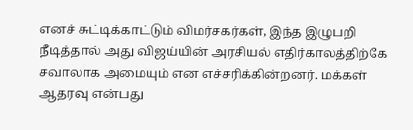எனச் சுட்டிக்காட்டும் விமர்சகர்கள், இந்த இழுபறி நீடித்தால் அது விஜய்யின் அரசியல் எதிர்காலத்திற்கே சவாலாக அமையும் என எச்சரிக்கின்றனர். மக்கள் ஆதரவு என்பது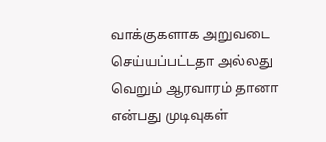வாக்குகளாக அறுவடை செய்யப்பட்டதா அல்லது வெறும் ஆரவாரம் தானா என்பது முடிவுகள்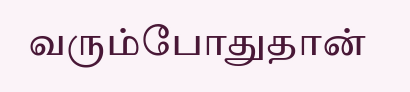வரும்போதுதான்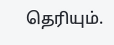தெரியும்.